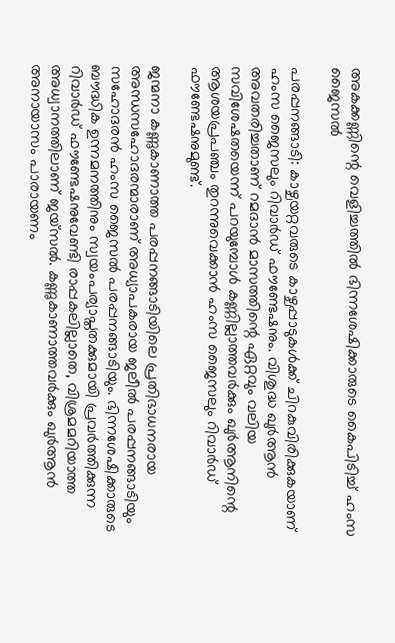അകക്കണ്ണിന്റെ വെളിച്ചത്തിൽ ഭിന്നശേഷിക്കാരുടെ കൈപിടിച്ച് ഹംസ ജൈസൽ

പരപ്പനങ്ങാടി: കാഴ്ചയറ്റവരുടെ കാഴ്ചപ്പാടുകൾക്ക് ചിറകുവിരിക്കുകയാണ് ഹംസ ജൈസലും റിവാർഡ് ഫൗണ്ടേഷനും. വിശുദ്ധ ഖുർആൻ അവതരിച്ചതാണ് റമദാൻ മാസത്തിന്റെ ഏറ്റവും വലിയ സവിശേഷതയെന്ന് പറയുമ്പോൾ കണ്ണില്ലാത്തവർക്കും ഖുർആനിന്റെ ആശയപ്രപഞ്ചം തുറന്നുവെക്കാൻ ഹംസ ജൈസലും റിവാർഡ് ഫൗണ്ടേഷനുമുണ്ട്.

ജന്മനാ കണ്ണുകാണാത്ത പരപ്പനങ്ങാടിയിലെ പ്രതിഭാധനരായ അന്ധസഹോദരന്മാരാണ് അധ്യാപകരായ ജലീൽ പരപ്പനങ്ങാടിയും സഹോദരൻ ഹംസ ജൈസൽ പരപ്പനങ്ങാടിയും. ഭിന്നശേഷിക്കാരുടെ ബൗദ്ധിക ഉന്നമനത്തിനും സ്വയംപര്യാപ്തതക്കുമായി പ്രവർത്തിക്കുന്ന റിവാർഡ് ഫൗണ്ടേഷനുവേണ്ടി രാപ്പകലില്ലാതെ, വിശ്രമമറിയാത്ത അധ്വാനത്തിലാണ് ജയ്സൽ. കണ്ണുകാണാത്തവർക്കും ഖുർആൻ അനായാസം പാരായണം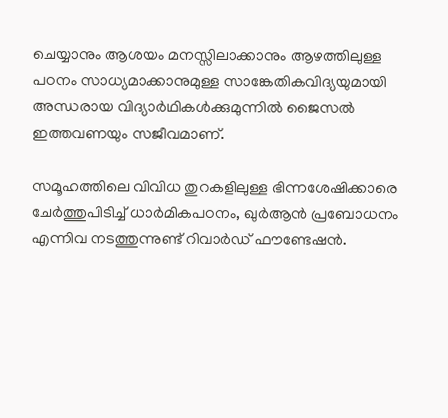ചെയ്യാനും ആശയം മനസ്സിലാക്കാനും ആഴത്തിലുള്ള പഠനം സാധ്യമാക്കാനുമുള്ള സാങ്കേതികവിദ്യയുമായി അന്ധരായ വിദ്യാർഥികൾക്കുമുന്നിൽ ജൈസൽ ഇത്തവണയും സജീവമാണ്.

സമൂഹത്തിലെ വിവിധ തുറകളിലുള്ള ഭിന്നശേഷിക്കാരെ ചേർത്തുപിടിച്ച് ധാർമികപഠനം, ഖുർആൻ പ്രബോധനം എന്നിവ നടത്തുന്നുണ്ട് റിവാർഡ് ഫൗണ്ടേഷൻ.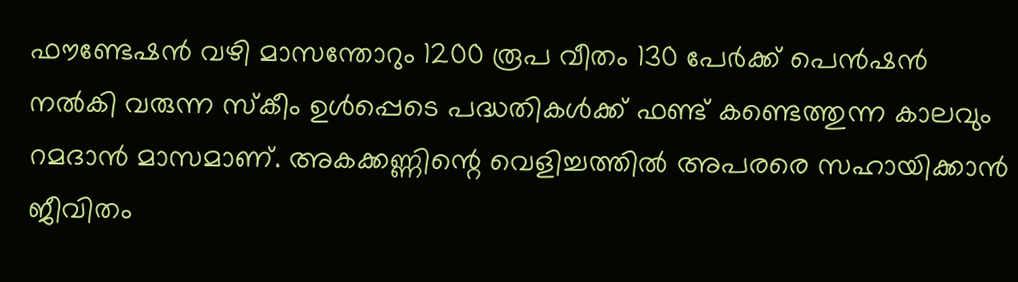ഫൗണ്ടേഷൻ വഴി മാസന്തോറും 1200 രൂപ വീതം 130 പേർക്ക് പെൻഷൻ നൽകി വരുന്ന സ്കീം ഉൾപ്പെടെ പദ്ധതികൾക്ക് ഫണ്ട് കണ്ടെത്തുന്ന കാലവും റമദാൻ മാസമാണ്. അകക്കണ്ണിന്റെ വെളിച്ചത്തിൽ അപരരെ സഹായിക്കാൻ ജീവിതം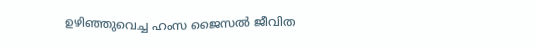ഉഴിഞ്ഞുവെച്ച ഹംസ ജൈസൽ ജീവിത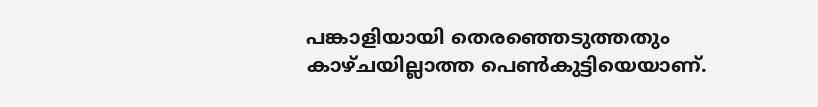പങ്കാളിയായി തെരഞ്ഞെടുത്തതും കാഴ്ചയില്ലാത്ത പെൺകുട്ടിയെയാണ്.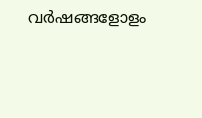വർഷങ്ങളോളം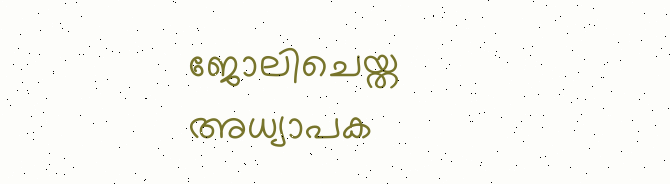ജോലിചെയ്ത അധ്യാപക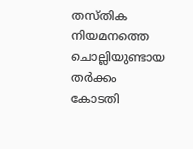തസ്തിക നിയമനത്തെ ചൊല്ലിയുണ്ടായ തർക്കം കോടതി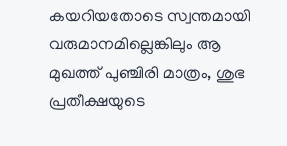കയറിയതോടെ സ്വന്തമായി വരുമാനമില്ലെങ്കിലും ആ മുഖത്ത് പുഞ്ചിരി മാത്രം, ശുഭ പ്രതീക്ഷയുടെ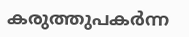കരുത്തുപകർന്ന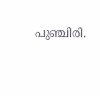പുഞ്ചിരി.